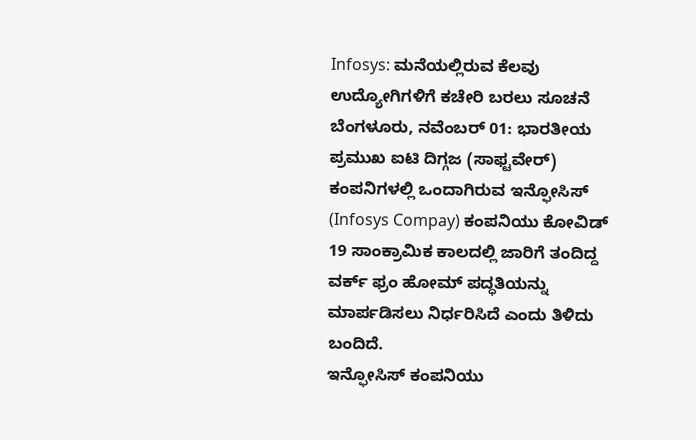Infosys: ಮನೆಯಲ್ಲಿರುವ ಕೆಲವು ಉದ್ಯೋಗಿಗಳಿಗೆ ಕಚೇರಿ ಬರಲು ಸೂಚನೆ
ಬೆಂಗಳೂರು, ನವೆಂಬರ್ 01: ಭಾರತೀಯ ಪ್ರಮುಖ ಐಟಿ ದಿಗ್ಗಜ (ಸಾಫ್ಟವೇರ್) ಕಂಪನಿಗಳಲ್ಲಿ ಒಂದಾಗಿರುವ ಇನ್ಫೋಸಿಸ್ (Infosys Compay) ಕಂಪನಿಯು ಕೋವಿಡ್ 19 ಸಾಂಕ್ರಾಮಿಕ ಕಾಲದಲ್ಲಿ ಜಾರಿಗೆ ತಂದಿದ್ದ ವರ್ಕ್ ಫ್ರಂ ಹೋಮ್ ಪದ್ಧತಿಯನ್ನು ಮಾರ್ಪಡಿಸಲು ನಿರ್ಧರಿಸಿದೆ ಎಂದು ತಿಳಿದು ಬಂದಿದೆ.
ಇನ್ಫೋಸಿಸ್ ಕಂಪನಿಯು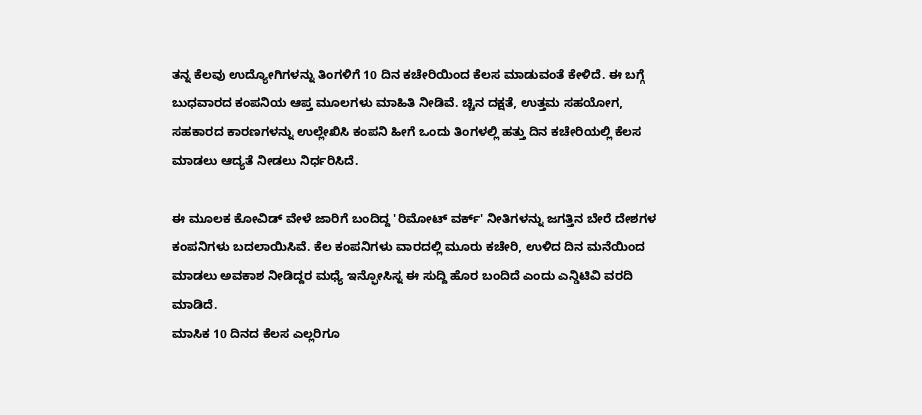ತನ್ನ ಕೆಲವು ಉದ್ಯೋಗಿಗಳನ್ನು ತಿಂಗಳಿಗೆ 10 ದಿನ ಕಚೇರಿಯಿಂದ ಕೆಲಸ ಮಾಡುವಂತೆ ಕೇಳಿದೆ. ಈ ಬಗ್ಗೆ ಬುಧವಾರದ ಕಂಪನಿಯ ಆಪ್ತ ಮೂಲಗಳು ಮಾಹಿತಿ ನೀಡಿವೆ. ಚ್ಚಿನ ದಕ್ಷತೆ, ಉತ್ತಮ ಸಹಯೋಗ, ಸಹಕಾರದ ಕಾರಣಗಳನ್ನು ಉಲ್ಲೇಖಿಸಿ ಕಂಪನಿ ಹೀಗೆ ಒಂದು ತಿಂಗಳಲ್ಲಿ ಹತ್ತು ದಿನ ಕಚೇರಿಯಲ್ಲಿ ಕೆಲಸ ಮಾಡಲು ಆದ್ಯತೆ ನೀಡಲು ನಿರ್ಧರಿಸಿದೆ.

ಈ ಮೂಲಕ ಕೋವಿಡ್ ವೇಳೆ ಜಾರಿಗೆ ಬಂದಿದ್ದ 'ರಿಮೋಟ್ ವರ್ಕ್' ನೀತಿಗಳನ್ನು ಜಗತ್ತಿನ ಬೇರೆ ದೇಶಗಳ ಕಂಪನಿಗಳು ಬದಲಾಯಿಸಿವೆ. ಕೆಲ ಕಂಪನಿಗಳು ವಾರದಲ್ಲಿ ಮೂರು ಕಚೇರಿ, ಉಳಿದ ದಿನ ಮನೆಯಿಂದ ಮಾಡಲು ಅವಕಾಶ ನೀಡಿದ್ದರ ಮಧ್ಯೆ ಇನ್ಫೋಸಿಸ್ನ ಈ ಸುದ್ದಿ ಹೊರ ಬಂದಿದೆ ಎಂದು ಎನ್ಡಿಟಿವಿ ವರದಿ ಮಾಡಿದೆ.
ಮಾಸಿಕ 10 ದಿನದ ಕೆಲಸ ಎಲ್ಲರಿಗೂ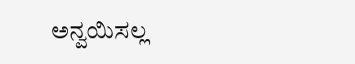ಅನ್ವಯಿಸಲ್ಲ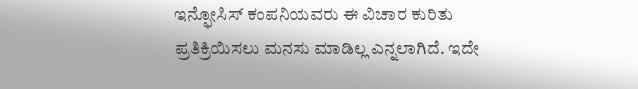ಇನ್ಫೋಸಿಸ್ ಕಂಪನಿಯವರು ಈ ವಿಚಾರ ಕುರಿತು ಪ್ರತಿಕ್ರಿಯಿಸಲು ಮನಸು ಮಾಡಿಲ್ಲ ಎನ್ನಲಾಗಿದೆ. ಇದೇ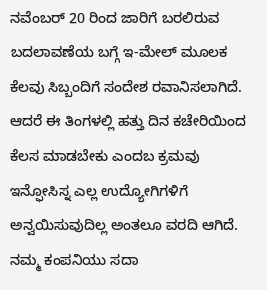ನವೆಂಬರ್ 20 ರಿಂದ ಜಾರಿಗೆ ಬರಲಿರುವ ಬದಲಾವಣೆಯ ಬಗ್ಗೆ ಇ-ಮೇಲ್ ಮೂಲಕ ಕೆಲವು ಸಿಬ್ಬಂದಿಗೆ ಸಂದೇಶ ರವಾನಿಸಲಾಗಿದೆ. ಆದರೆ ಈ ತಿಂಗಳಲ್ಲಿ ಹತ್ತು ದಿನ ಕಚೇರಿಯಿಂದ ಕೆಲಸ ಮಾಡಬೇಕು ಎಂದಬ ಕ್ರಮವು ಇನ್ಫೋಸಿಸ್ನ ಎಲ್ಲ ಉದ್ಯೋಗಿಗಳಿಗೆ ಅನ್ವಯಿಸುವುದಿಲ್ಲ ಅಂತಲೂ ವರದಿ ಆಗಿದೆ.
ನಮ್ಮ ಕಂಪನಿಯು ಸದಾ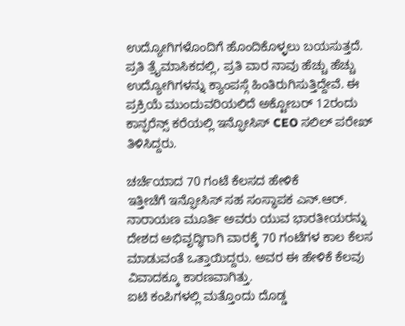ಉದ್ಯೋಗಿಗಳೊಂದಿಗೆ ಹೊಂದಿಕೊಳ್ಳಲು ಬಯಸುತ್ತದೆ. ಪ್ರತಿ ತ್ರೈಮಾಸಿಕದಲ್ಲಿ, ಪ್ರತಿ ವಾರ ನಾವು ಹೆಚ್ಚು ಹೆಚ್ಚು ಉದ್ಯೋಗಿಗಳನ್ನು ಕ್ಯಾಂಪಸ್ಗೆ ಹಿಂತಿರುಗಿಸುತ್ತಿದ್ದೇವೆ. ಈ ಪ್ರಕ್ರಿಯೆ ಮುಂದುವರಿಯಲಿದೆ ಅಕ್ಟೋಬರ್ 12ರಂದು ಕಾನ್ಫರೆನ್ಸ್ ಕರೆಯಲ್ಲಿ ಇನ್ಫೋಸಿಸ್ CEO ಸಲಿಲ್ ಪರೇಖ್ ತಿಳಿಸಿದ್ದರು.

ಚರ್ಚೆಯಾದ 70 ಗಂಟೆ ಕೆಲಸದ ಹೇಳಿಕೆ
ಇತ್ತೀಚೆಗೆ ಇನ್ಫೋಸಿಸ್ ಸಹ ಸಂಸ್ಥಾಪಕ ಎನ್.ಆರ್. ನಾರಾಯಣ ಮೂರ್ತಿ ಅವರು ಯುವ ಭಾರತೀಯರನ್ನು ದೇಶದ ಅಭಿವೃದ್ಧಿಗಾಗಿ ವಾರಕ್ಕೆ 70 ಗಂಟೆಗಳ ಕಾಲ ಕೆಲಸ ಮಾಡುವಂತೆ ಒತ್ತಾಯಿದ್ದರು. ಅವರ ಈ ಹೇಳಿಕೆ ಕೆಲವು ವಿವಾದಕ್ಕೂ ಕಾರಣವಾಗಿತ್ತು.
ಐಟಿ ಕಂಪಿಗಳಲ್ಲಿ ಮತ್ತೊಂದು ದೊಡ್ಡ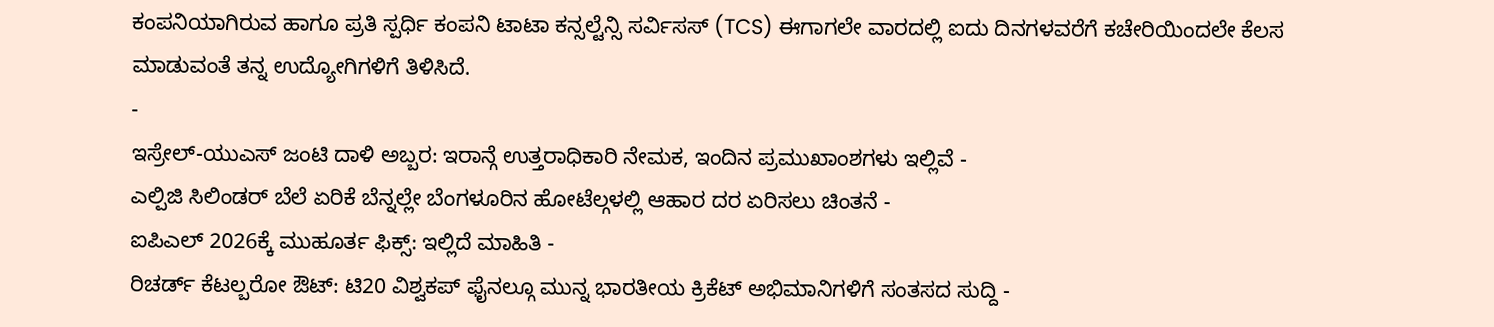ಕಂಪನಿಯಾಗಿರುವ ಹಾಗೂ ಪ್ರತಿ ಸ್ಪರ್ಧಿ ಕಂಪನಿ ಟಾಟಾ ಕನ್ಸಲ್ಟೆನ್ಸಿ ಸರ್ವಿಸಸ್ (TCS) ಈಗಾಗಲೇ ವಾರದಲ್ಲಿ ಐದು ದಿನಗಳವರೆಗೆ ಕಚೇರಿಯಿಂದಲೇ ಕೆಲಸ ಮಾಡುವಂತೆ ತನ್ನ ಉದ್ಯೋಗಿಗಳಿಗೆ ತಿಳಿಸಿದೆ.
-
ಇಸ್ರೇಲ್-ಯುಎಸ್ ಜಂಟಿ ದಾಳಿ ಅಬ್ಬರ: ಇರಾನ್ಗೆ ಉತ್ತರಾಧಿಕಾರಿ ನೇಮಕ, ಇಂದಿನ ಪ್ರಮುಖಾಂಶಗಳು ಇಲ್ಲಿವೆ -
ಎಲ್ಪಿಜಿ ಸಿಲಿಂಡರ್ ಬೆಲೆ ಏರಿಕೆ ಬೆನ್ನಲ್ಲೇ ಬೆಂಗಳೂರಿನ ಹೋಟೆಲ್ಗಳಲ್ಲಿ ಆಹಾರ ದರ ಏರಿಸಲು ಚಿಂತನೆ -
ಐಪಿಎಲ್ 2026ಕ್ಕೆ ಮುಹೂರ್ತ ಫಿಕ್ಸ್: ಇಲ್ಲಿದೆ ಮಾಹಿತಿ -
ರಿಚರ್ಡ್ ಕೆಟಲ್ಬರೋ ಔಟ್: ಟಿ20 ವಿಶ್ವಕಪ್ ಫೈನಲ್ಗೂ ಮುನ್ನ ಭಾರತೀಯ ಕ್ರಿಕೆಟ್ ಅಭಿಮಾನಿಗಳಿಗೆ ಸಂತಸದ ಸುದ್ದಿ -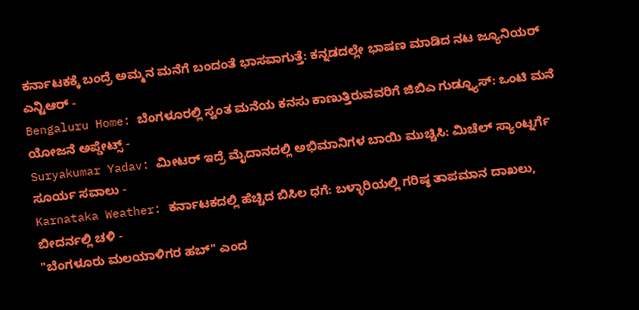ಕರ್ನಾಟಕಕ್ಕೆ ಬಂದ್ರೆ ಅಮ್ಮನ ಮನೆಗೆ ಬಂದಂತೆ ಭಾಸವಾಗುತ್ತೆ: ಕನ್ನಡದಲ್ಲೇ ಭಾಷಣ ಮಾಡಿದ ನಟ ಜ್ಯೂನಿಯರ್ ಎನ್ಟಿಆರ್ -
Bengaluru Home: ಬೆಂಗಳೂರಲ್ಲಿ ಸ್ವಂತ ಮನೆಯ ಕನಸು ಕಾಣುತ್ತಿರುವವರಿಗೆ ಜಿಬಿಎ ಗುಡ್ನ್ಯೂಸ್: ಒಂಟಿ ಮನೆ ಯೋಜನೆ ಅಪ್ಡೇಟ್ಸ್ -
Suryakumar Yadav: ಮೀಟರ್ ಇದ್ರೆ ಮೈದಾನದಲ್ಲಿ ಅಭಿಮಾನಿಗಳ ಬಾಯಿ ಮುಚ್ಚಿಸಿ: ಮಿಚೆಲ್ ಸ್ಯಾಂಟ್ನರ್ಗೆ ಸೂರ್ಯ ಸವಾಲು -
Karnataka Weather: ಕರ್ನಾಟಕದಲ್ಲಿ ಹೆಚ್ಚಿದ ಬಿಸಿಲ ಧಗೆ: ಬಳ್ಳಾರಿಯಲ್ಲಿ ಗರಿಷ್ಠ ತಾಪಮಾನ ದಾಖಲು, ಬೀದರ್ನಲ್ಲಿ ಚಳಿ -
"ಬೆಂಗಳೂರು ಮಲಯಾಳಿಗರ ಹಬ್" ಎಂದ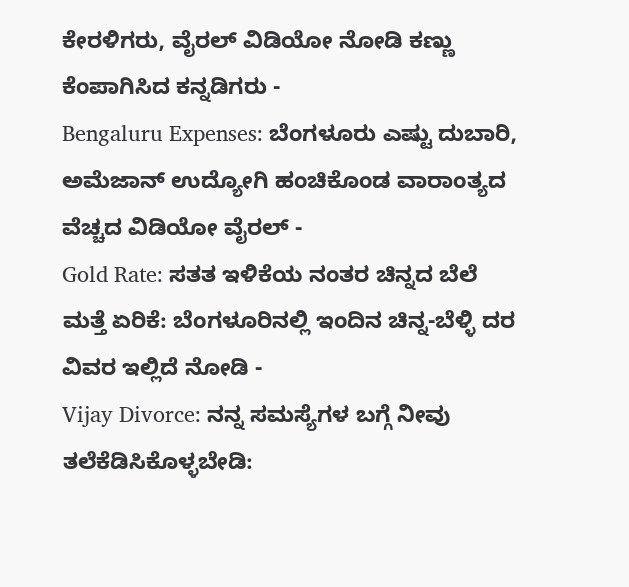ಕೇರಳಿಗರು, ವೈರಲ್ ವಿಡಿಯೋ ನೋಡಿ ಕಣ್ಣು ಕೆಂಪಾಗಿಸಿದ ಕನ್ನಡಿಗರು -
Bengaluru Expenses: ಬೆಂಗಳೂರು ಎಷ್ಟು ದುಬಾರಿ, ಅಮೆಜಾನ್ ಉದ್ಯೋಗಿ ಹಂಚಿಕೊಂಡ ವಾರಾಂತ್ಯದ ವೆಚ್ಚದ ವಿಡಿಯೋ ವೈರಲ್ -
Gold Rate: ಸತತ ಇಳಿಕೆಯ ನಂತರ ಚಿನ್ನದ ಬೆಲೆ ಮತ್ತೆ ಏರಿಕೆ: ಬೆಂಗಳೂರಿನಲ್ಲಿ ಇಂದಿನ ಚಿನ್ನ-ಬೆಳ್ಳಿ ದರ ವಿವರ ಇಲ್ಲಿದೆ ನೋಡಿ -
Vijay Divorce: ನನ್ನ ಸಮಸ್ಯೆಗಳ ಬಗ್ಗೆ ನೀವು ತಲೆಕೆಡಿಸಿಕೊಳ್ಳಬೇಡಿ: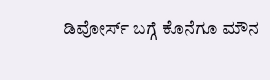ಡಿವೋರ್ಸ್ ಬಗ್ಗೆ ಕೊನೆಗೂ ಮೌನ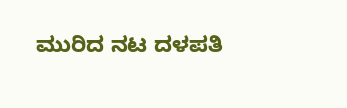ಮುರಿದ ನಟ ದಳಪತಿ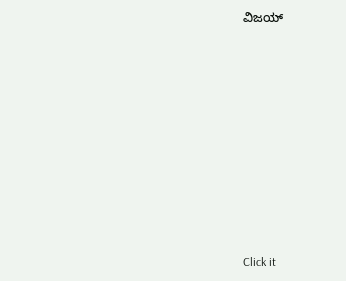ವಿಜಯ್











Click it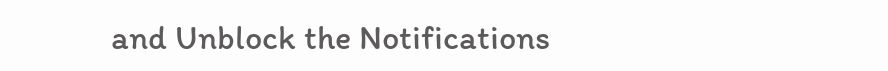and Unblock the Notifications